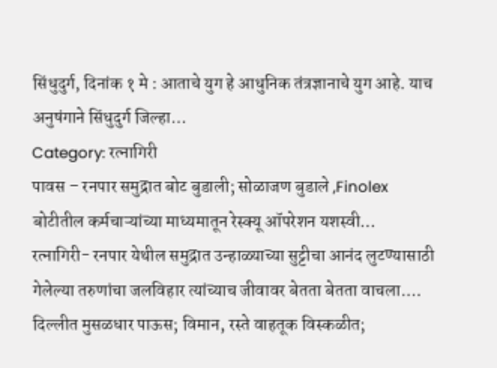सिंधुदुर्ग, दिनांक १ मे : आताचे युग हे आधुनिक तंत्रज्ञानाचे युग आहे. याच अनुषंगाने सिंधुदुर्ग जिल्हा…
Category: रत्नागिरी
पावस – रनपार समुद्रात बोट बुडाली; सोळाजण बुडाले ,Finolex बोटीतील कर्मचाऱ्यांच्या माध्यमातून रेस्क्यू ऑपरेशन यशस्वी…
रत्नागिरी- रनपार येथील समुद्रात उन्हाळ्याच्या सुट्टीचा आनंद लुटण्यासाठी गेलेल्या तरुणांचा जलविहार त्यांच्याच जीवावर बेतता बेतता वाचला.…
दिल्लीत मुसळधार पाऊस; विमान, रस्ते वाहतूक विस्कळीत;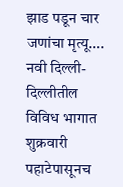झाड पडून चार जणांचा मृत्यू….
नवी दिल्ली- दिल्लीतील विविध भागात शुक्रवारी पहाटेपासूनच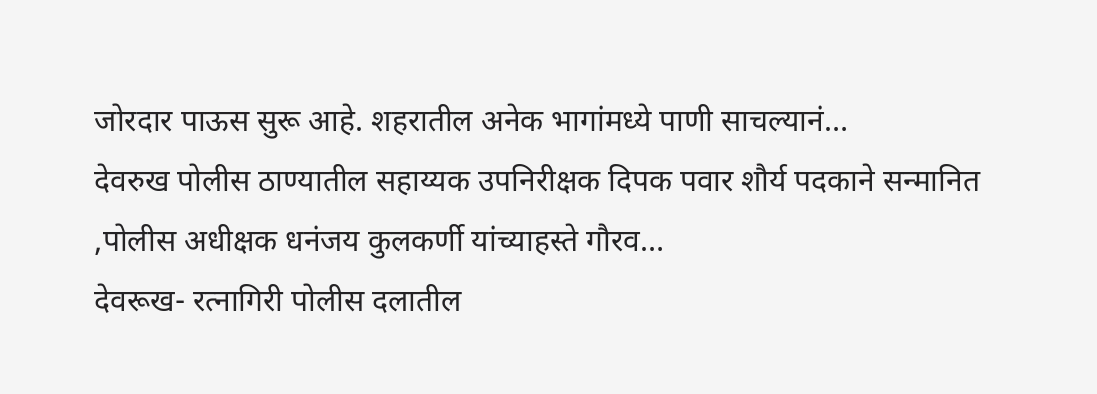जोरदार पाऊस सुरू आहे. शहरातील अनेक भागांमध्ये पाणी साचल्यानं…
देवरुख पोलीस ठाण्यातील सहाय्यक उपनिरीक्षक दिपक पवार शौर्य पदकाने सन्मानित ,पोलीस अधीक्षक धनंजय कुलकर्णी यांच्याहस्ते गौरव…
देवरूख- रत्नागिरी पोलीस दलातील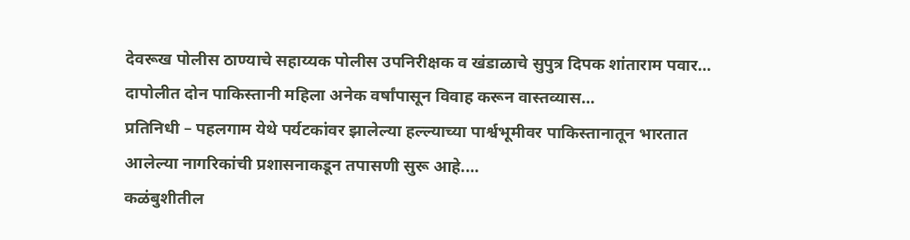देवरूख पोलीस ठाण्याचे सहाय्यक पोलीस उपनिरीक्षक व खंडाळाचे सुपुत्र दिपक शांताराम पवार…
दापोलीत दोन पाकिस्तानी महिला अनेक वर्षांपासून विवाह करून वास्तव्यास…
प्रतिनिधी – पहलगाम येथे पर्यटकांवर झालेल्या हल्ल्याच्या पार्श्वभूमीवर पाकिस्तानातून भारतात आलेल्या नागरिकांची प्रशासनाकडून तपासणी सुरू आहे.…
कळंबुशीतील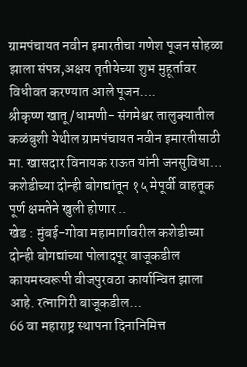ग्रामपंचायत नवीन इमारतीचा गणेश पूजन सोहळा झाला संपन्न,अक्षय तृतीयेच्या शुभ मुहूर्तावर विधीवत करण्यात आले पूजन….
श्रीकृष्ण खातू /धामणी- संगमेश्वर तालुक्यातील कळंबुशी येथील ग्रामपंचायत नवीन इमारतीसाठी मा. खासदार विनायक राऊत यांनी जनसुविधा…
कशेडीच्या दोन्ही बोगद्यांतून १५ मेपूर्वी वाहतूक पूर्ण क्षमतेने खुली होणार ..
खेड : मुंबई-गोवा महामार्गावरील कशेडीच्या दोन्ही बोगद्यांच्या पोलादपूर बाजूकडील कायमस्वरूपी वीजपुरवठा कार्यान्वित झाला आहे. रत्नागिरी बाजूकडील…
66 वा महाराष्ट्र स्थापना दिनानिमित्त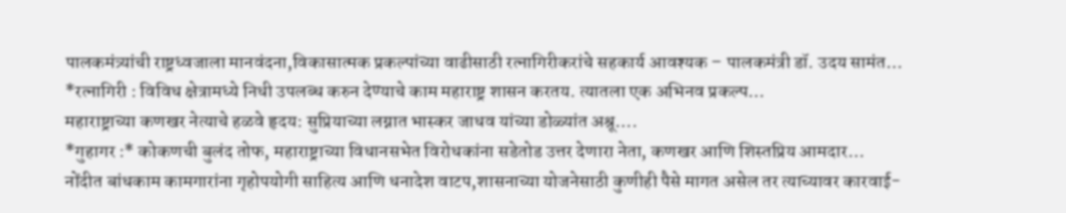पालकमंत्र्यांची राष्ट्रध्वजाला मानवंदना,विकासात्मक प्रकल्पांच्या वाढीसाठी रत्नागिरीकरांचे सहकार्य आवश्यक – पालकमंत्री डॉ. उदय सामंत…
*रत्नागिरी : विविध क्षेत्रामध्ये निधी उपलब्ध करुन देण्याचे काम महाराष्ट्र शासन करतय. त्यातला एक अभिनव प्रकल्प…
महाराष्ट्राच्या कणखर नेत्याचे हळवे हृदय: सुप्रियाच्या लग्नात भास्कर जाधव यांच्या डोळ्यांत अश्रू….
*गुहागर :* कोकणची बुलंद तोफ, महाराष्ट्राच्या विधानसभेत विरोधकांना सडेतोड उत्तर देणारा नेता, कणखर आणि शिस्तप्रिय आमदार…
नोंदीत बांधकाम कामगारांना गृहोपयोगी साहित्य आणि धनादेश वाटप,शासनाच्या योजनेसाठी कुणीही पैसे मागत असेल तर त्याच्यावर कारवाई-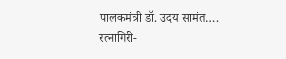पालकमंत्री डॉ. उदय सामंत….
रत्नागिरी-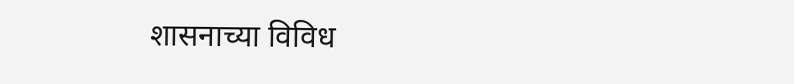शासनाच्या विविध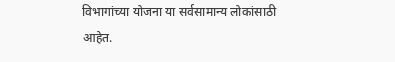विभागांच्या योजना या सर्वसामान्य लोकांसाठी आहेत.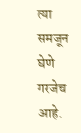त्या समजून घेणे गरजेच आहे.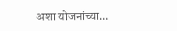अशा योजनांच्या…